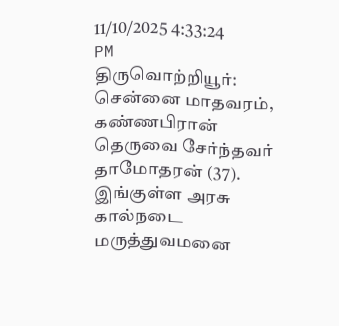11/10/2025 4:33:24 PM
திருவொற்றியூர்: சென்னை மாதவரம், கண்ணபிரான் தெருவை சேர்ந்தவர் தாமோதரன் (37). இங்குள்ள அரசு கால்நடை மருத்துவமனை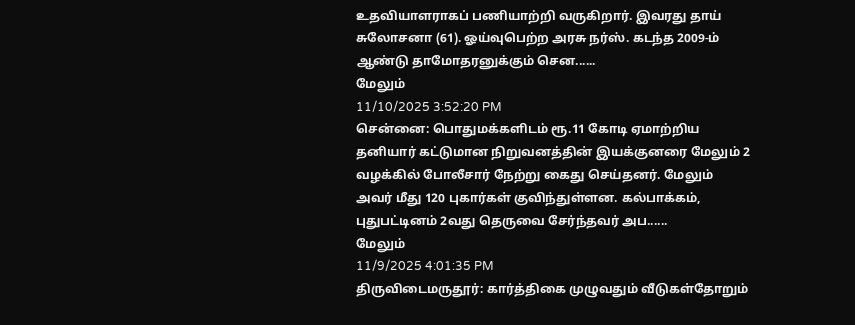உதவியாளராகப் பணியாற்றி வருகிறார். இவரது தாய் சுலோசனா (61). ஓய்வுபெற்ற அரசு நர்ஸ். கடந்த 2009-ம் ஆண்டு தாமோதரனுக்கும் சென......
மேலும்
11/10/2025 3:52:20 PM
சென்னை: பொதுமக்களிடம் ரூ.11 கோடி ஏமாற்றிய தனியார் கட்டுமான நிறுவனத்தின் இயக்குனரை மேலும் 2 வழக்கில் போலீசார் நேற்று கைது செய்தனர். மேலும் அவர் மீது 120 புகார்கள் குவிந்துள்ளன. கல்பாக்கம், புதுபட்டினம் 2வது தெருவை சேர்ந்தவர் அப......
மேலும்
11/9/2025 4:01:35 PM
திருவிடைமருதூர்: கார்த்திகை முழுவதும் வீடுகள்தோறும்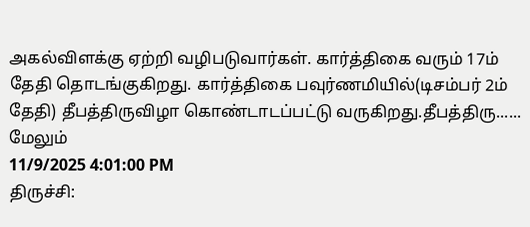அகல்விளக்கு ஏற்றி வழிபடுவார்கள். கார்த்திகை வரும் 17ம் தேதி தொடங்குகிறது. கார்த்திகை பவுர்ணமியில்(டிசம்பர் 2ம் தேதி) தீபத்திருவிழா கொண்டாடப்பட்டு வருகிறது.தீபத்திரு......
மேலும்
11/9/2025 4:01:00 PM
திருச்சி: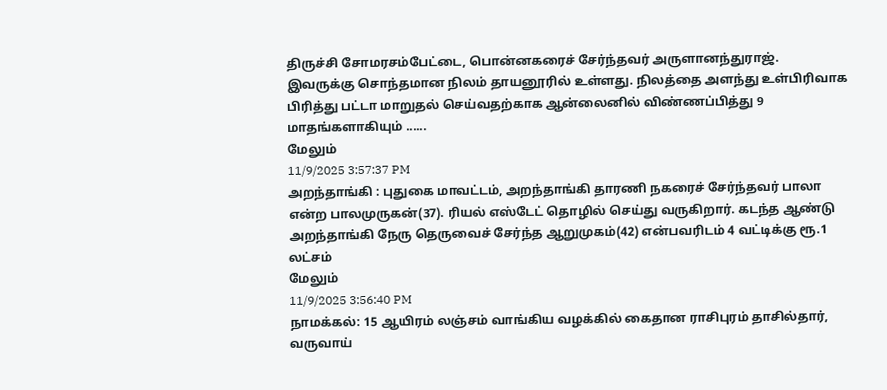திருச்சி சோமரசம்பேட்டை, பொன்னகரைச் சேர்ந்தவர் அருளானந்துராஜ். இவருக்கு சொந்தமான நிலம் தாயனூரில் உள்ளது. நிலத்தை அளந்து உள்பிரிவாக பிரித்து பட்டா மாறுதல் செய்வதற்காக ஆன்லைனில் விண்ணப்பித்து 9 மாதங்களாகியும் ......
மேலும்
11/9/2025 3:57:37 PM
அறந்தாங்கி : புதுகை மாவட்டம், அறந்தாங்கி தாரணி நகரைச் சேர்ந்தவர் பாலா என்ற பாலமுருகன்(37). ரியல் எஸ்டேட் தொழில் செய்து வருகிறார். கடந்த ஆண்டு அறந்தாங்கி நேரு தெருவைச் சேர்ந்த ஆறுமுகம்(42) என்பவரிடம் 4 வட்டிக்கு ரூ.1 லட்சம்
மேலும்
11/9/2025 3:56:40 PM
நாமக்கல்: 15 ஆயிரம் லஞ்சம் வாங்கிய வழக்கில் கைதான ராசிபுரம் தாசில்தார், வருவாய்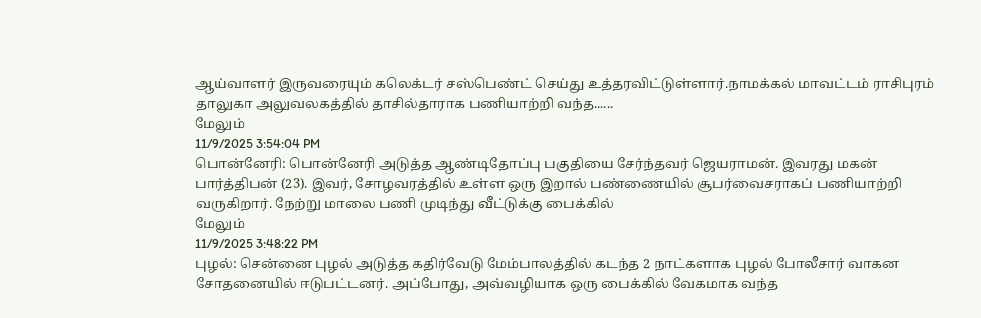ஆய்வாளர் இருவரையும் கலெக்டர் சஸ்பெண்ட் செய்து உத்தரவிட்டுள்ளார்.நாமக்கல் மாவட்டம் ராசிபுரம் தாலுகா அலுவலகத்தில் தாசில்தாராக பணியாற்றி வந்த......
மேலும்
11/9/2025 3:54:04 PM
பொன்னேரி: பொன்னேரி அடுத்த ஆண்டிதோப்பு பகுதியை சேர்ந்தவர் ஜெயராமன். இவரது மகன் பார்த்திபன் (23). இவர், சோழவரத்தில் உள்ள ஒரு இறால் பண்ணையில் சூபர்வைசராகப் பணியாற்றி வருகிறார். நேற்று மாலை பணி முடிந்து வீட்டுக்கு பைக்கில்
மேலும்
11/9/2025 3:48:22 PM
புழல்: சென்னை புழல் அடுத்த கதிர்வேடு மேம்பாலத்தில் கடந்த 2 நாட்களாக புழல் போலீசார் வாகன சோதனையில் ஈடுபட்டனர். அப்போது, அவ்வழியாக ஒரு பைக்கில் வேகமாக வந்த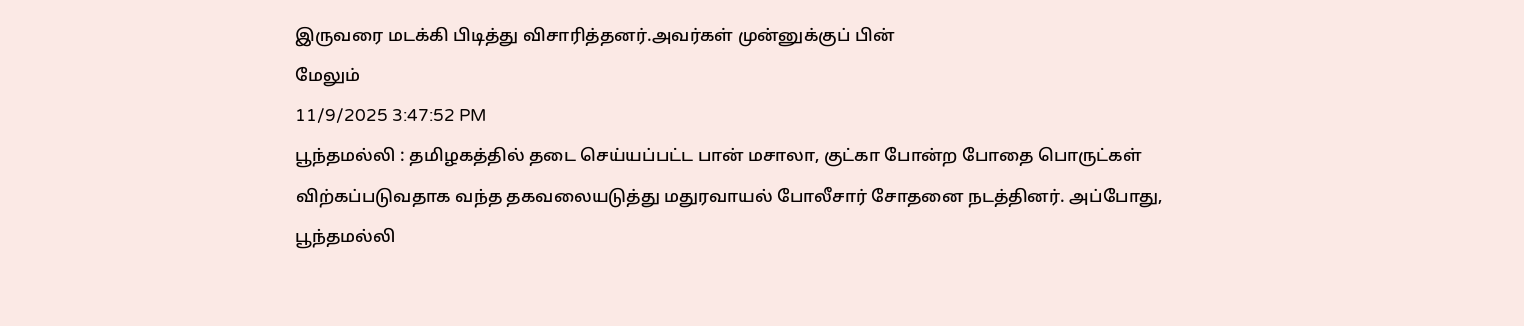இருவரை மடக்கி பிடித்து விசாரித்தனர்.அவர்கள் முன்னுக்குப் பின்
மேலும்
11/9/2025 3:47:52 PM
பூந்தமல்லி : தமிழகத்தில் தடை செய்யப்பட்ட பான் மசாலா, குட்கா போன்ற போதை பொருட்கள் விற்கப்படுவதாக வந்த தகவலையடுத்து மதுரவாயல் போலீசார் சோதனை நடத்தினர். அப்போது, பூந்தமல்லி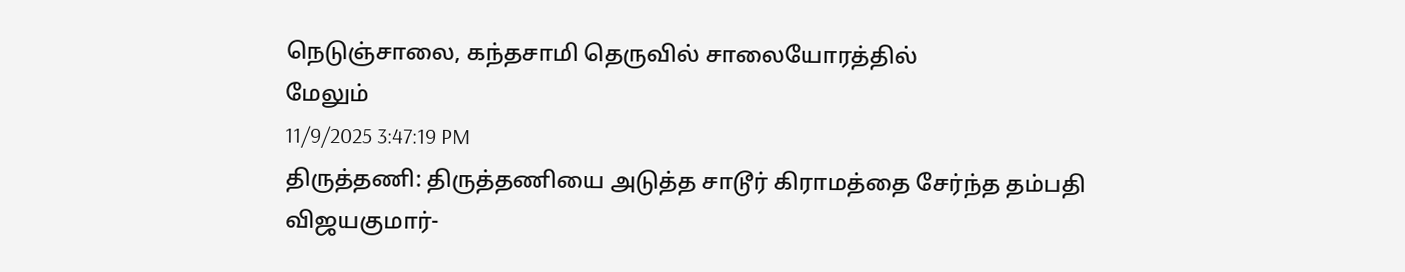நெடுஞ்சாலை, கந்தசாமி தெருவில் சாலையோரத்தில்
மேலும்
11/9/2025 3:47:19 PM
திருத்தணி: திருத்தணியை அடுத்த சாடூர் கிராமத்தை சேர்ந்த தம்பதி விஜயகுமார்-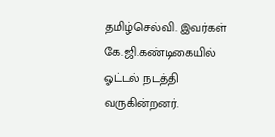தமிழ்செல்வி. இவர்கள் கே.ஜி.கண்டிகையில் ஓட்டல் நடத்தி வருகின்றனர்.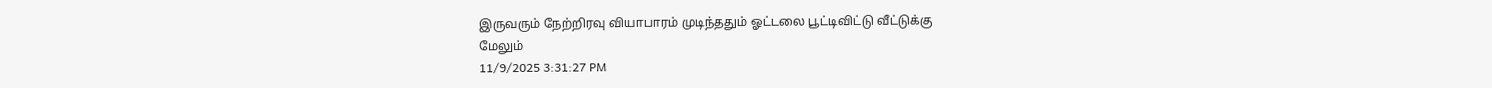இருவரும் நேற்றிரவு வியாபாரம் முடிந்ததும் ஓட்டலை பூட்டிவிட்டு வீட்டுக்கு
மேலும்
11/9/2025 3:31:27 PM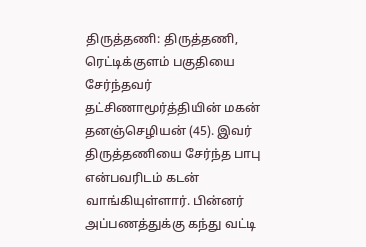திருத்தணி: திருத்தணி, ரெட்டிக்குளம் பகுதியை சேர்ந்தவர் தட்சிணாமூர்த்தியின் மகன் தனஞ்செழியன் (45). இவர் திருத்தணியை சேர்ந்த பாபு என்பவரிடம் கடன் வாங்கியுள்ளார். பின்னர் அப்பணத்துக்கு கந்து வட்டி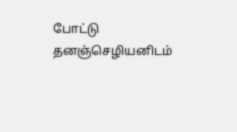போட்டு தனஞ்செழியனிடம்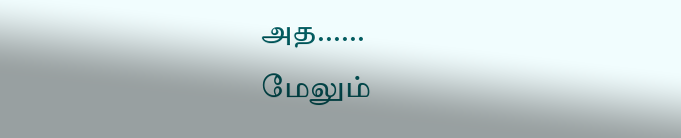அத......
மேலும்